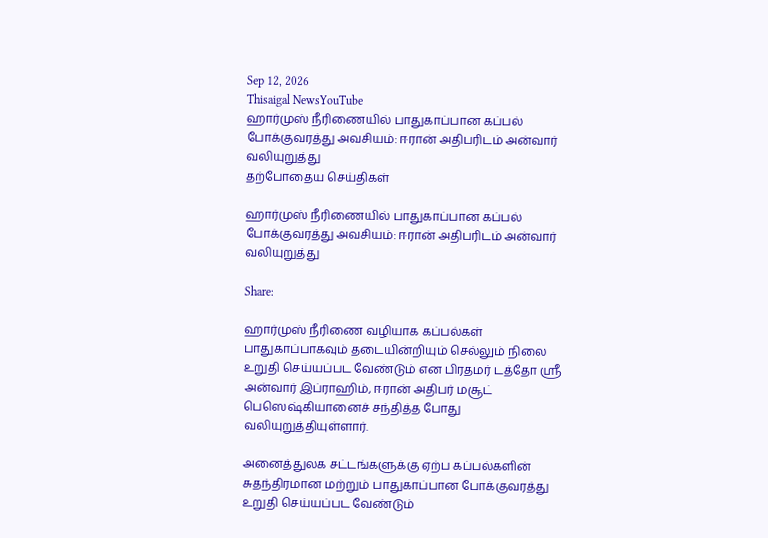Sep 12, 2026
Thisaigal NewsYouTube
ஹார்முஸ் நீரிணையில் பாதுகாப்பான கப்பல் போக்குவரத்து அவசியம்: ஈரான் அதிபரிடம் அன்வார் வலியுறுத்து
தற்போதைய செய்திகள்

ஹார்முஸ் நீரிணையில் பாதுகாப்பான கப்பல் போக்குவரத்து அவசியம்: ஈரான் அதிபரிடம் அன்வார் வலியுறுத்து

Share:

ஹார்முஸ் நீரிணை வழியாக கப்பல்கள் பாதுகாப்பாகவும் தடையின்றியும் செல்லும் நிலை உறுதி செய்யப்பட வேண்டும் என பிரதமர் டத்தோ ஸ்ரீ அன்வார் இப்ராஹிம், ஈரான் அதிபர் மசூட் பெஸெஷ்கியானைச் சந்தித்த போது வலியுறுத்தியுள்ளார்.

அனைத்துலக சட்டங்களுக்கு ஏற்ப கப்பல்களின் சுதந்திரமான மற்றும் பாதுகாப்பான போக்குவரத்து உறுதி செய்யப்பட வேண்டும்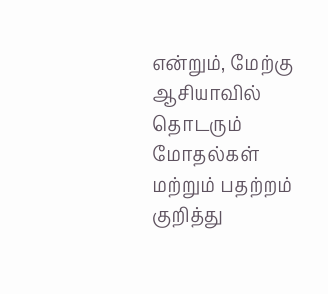என்றும், மேற்கு ஆசியாவில் தொடரும் மோதல்கள் மற்றும் பதற்றம் குறித்து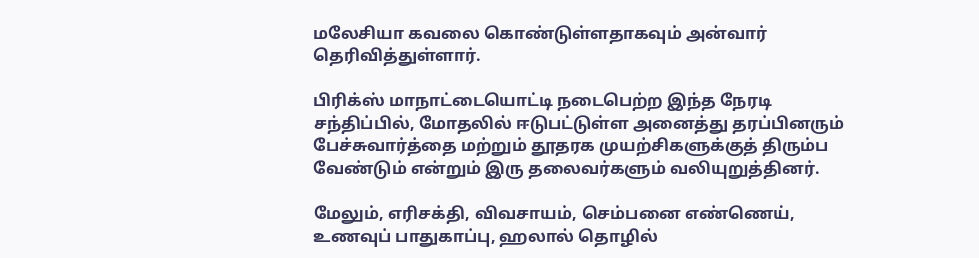மலேசியா கவலை கொண்டுள்ளதாகவும் அன்வார் தெரிவித்துள்ளார்.

பிரிக்ஸ் மாநாட்டையொட்டி நடைபெற்ற இந்த நேரடி சந்திப்பில், மோதலில் ஈடுபட்டுள்ள அனைத்து தரப்பினரும் பேச்சுவார்த்தை மற்றும் தூதரக முயற்சிகளுக்குத் திரும்ப வேண்டும் என்றும் இரு தலைவர்களும் வலியுறுத்தினர்.

மேலும், எரிசக்தி, விவசாயம், செம்பனை எண்ணெய், உணவுப் பாதுகாப்பு, ஹலால் தொழில்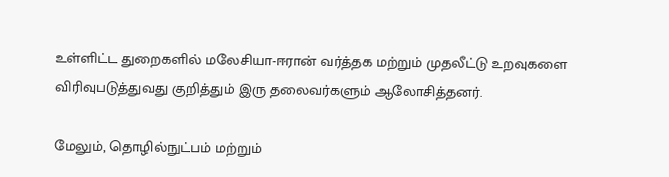உள்ளிட்ட துறைகளில் மலேசியா-ஈரான் வர்த்தக மற்றும் முதலீட்டு உறவுகளை விரிவுபடுத்துவது குறித்தும் இரு தலைவர்களும் ஆலோசித்தனர்.

மேலும், தொழில்நுட்பம் மற்றும்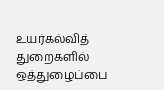உயர்கல்வித் துறைகளில் ஒத்துழைப்பை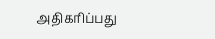அதிகரிப்பது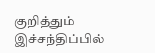குறித்தும் இச்சந்திப்பில்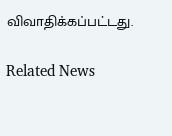விவாதிக்கப்பட்டது.

Related News